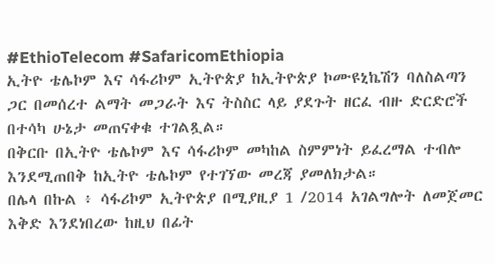#EthioTelecom #SafaricomEthiopia
ኢትዮ ቴሌኮም እና ሳፋሪኮም ኢትዮጵያ ከኢትዮጵያ ኮሙዩኒኬሽን ባለስልጣን ጋር በመሰረተ ልማት መጋራት እና ትስስር ላይ ያደጉት ዘርፈ ብዙ ድርድሮች በተሳካ ሁኔታ መጠናቀቁ ተገልጿል።
በቅርቡ በኢትዮ ቴሌኮም እና ሳፋሪኮም መካከል ስምምነት ይፈረማል ተብሎ እንደሚጠበቅ ከኢትዮ ቴሌኮም የተገኘው መረጃ ያመለክታል።
በሌላ በኩል ፥ ሳፋሪኮም ኢትዮጵያ በሚያዚያ 1 /2014 አገልግሎት ለመጀመር እቅድ እንደነበረው ከዚህ በፊት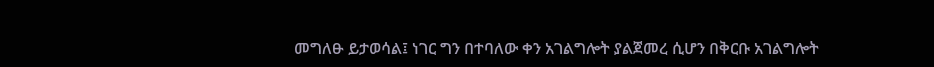መግለፁ ይታወሳል፤ ነገር ግን በተባለው ቀን አገልግሎት ያልጀመረ ሲሆን በቅርቡ አገልግሎት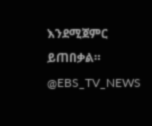እንደሚጀምር ይጠበቃል።
@EBS_TV_NEWS